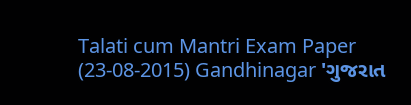Talati cum Mantri Exam Paper (23-08-2015) Gandhinagar 'ગુજરાત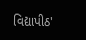વિદ્યાપીઠ'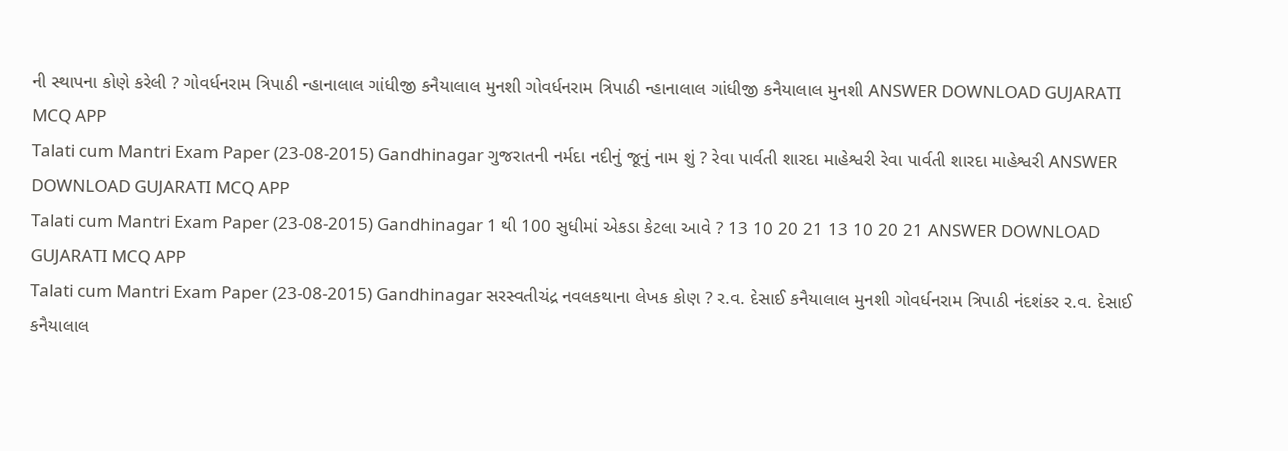ની સ્થાપના કોણે કરેલી ? ગોવર્ધનરામ ત્રિપાઠી ન્હાનાલાલ ગાંધીજી કનૈયાલાલ મુનશી ગોવર્ધનરામ ત્રિપાઠી ન્હાનાલાલ ગાંધીજી કનૈયાલાલ મુનશી ANSWER DOWNLOAD GUJARATI MCQ APP
Talati cum Mantri Exam Paper (23-08-2015) Gandhinagar ગુજરાતની નર્મદા નદીનું જૂનું નામ શું ? રેવા પાર્વતી શારદા માહેશ્વરી રેવા પાર્વતી શારદા માહેશ્વરી ANSWER DOWNLOAD GUJARATI MCQ APP
Talati cum Mantri Exam Paper (23-08-2015) Gandhinagar 1 થી 100 સુધીમાં એકડા કેટલા આવે ? 13 10 20 21 13 10 20 21 ANSWER DOWNLOAD GUJARATI MCQ APP
Talati cum Mantri Exam Paper (23-08-2015) Gandhinagar સરસ્વતીચંદ્ર નવલકથાના લેખક કોણ ? ર.વ. દેસાઈ કનૈયાલાલ મુનશી ગોવર્ધનરામ ત્રિપાઠી નંદશંકર ર.વ. દેસાઈ કનૈયાલાલ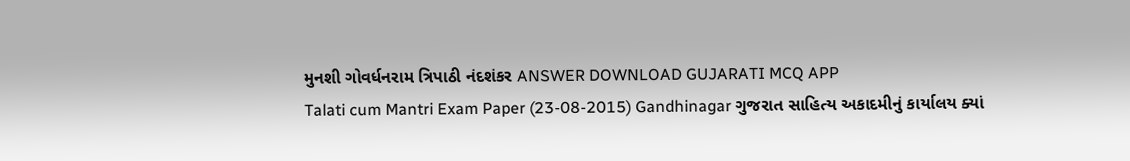મુનશી ગોવર્ધનરામ ત્રિપાઠી નંદશંકર ANSWER DOWNLOAD GUJARATI MCQ APP
Talati cum Mantri Exam Paper (23-08-2015) Gandhinagar ગુજરાત સાહિત્ય અકાદમીનું કાર્યાલય ક્યાં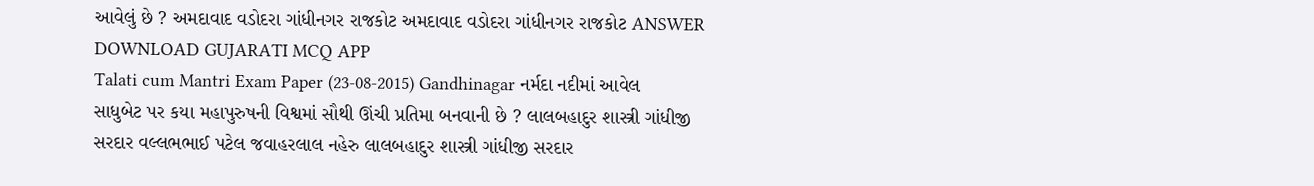આવેલું છે ? અમદાવાદ વડોદરા ગાંધીનગર રાજકોટ અમદાવાદ વડોદરા ગાંધીનગર રાજકોટ ANSWER DOWNLOAD GUJARATI MCQ APP
Talati cum Mantri Exam Paper (23-08-2015) Gandhinagar નર્મદા નદીમાં આવેલ સાધુબેટ પર કયા મહાપુરુષની વિશ્વમાં સૌથી ઊંચી પ્રતિમા બનવાની છે ? લાલબહાદુર શાસ્ત્રી ગાંધીજી સરદાર વલ્લભભાઈ પટેલ જવાહરલાલ નહેરુ લાલબહાદુર શાસ્ત્રી ગાંધીજી સરદાર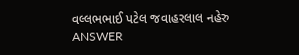વલ્લભભાઈ પટેલ જવાહરલાલ નહેરુ ANSWER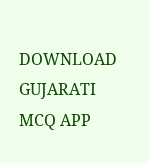DOWNLOAD GUJARATI MCQ APP